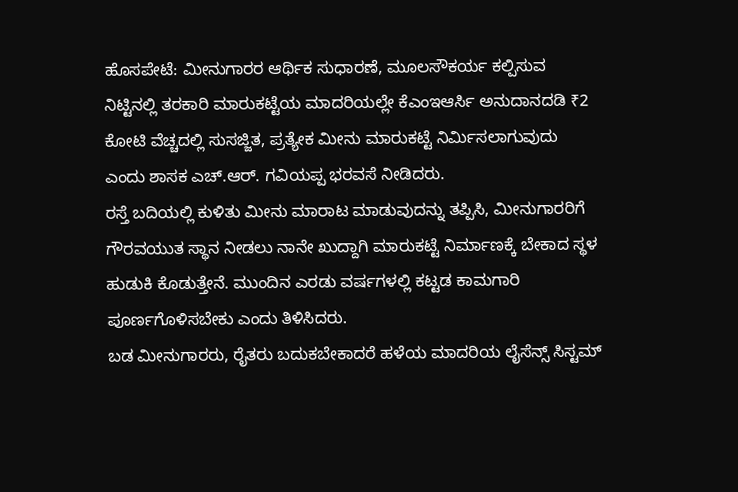ಹೊಸಪೇಟೆ: ಮೀನುಗಾರರ ಆರ್ಥಿಕ ಸುಧಾರಣೆ, ಮೂಲಸೌಕರ್ಯ ಕಲ್ಪಿಸುವ ನಿಟ್ಟಿನಲ್ಲಿ ತರಕಾರಿ ಮಾರುಕಟ್ಟೆಯ ಮಾದರಿಯಲ್ಲೇ ಕೆಎಂಇಆರ್ಸಿ ಅನುದಾನದಡಿ ₹2 ಕೋಟಿ ವೆಚ್ಚದಲ್ಲಿ ಸುಸಜ್ಜಿತ, ಪ್ರತ್ಯೇಕ ಮೀನು ಮಾರುಕಟ್ಟೆ ನಿರ್ಮಿಸಲಾಗುವುದು ಎಂದು ಶಾಸಕ ಎಚ್.ಆರ್. ಗವಿಯಪ್ಪ ಭರವಸೆ ನೀಡಿದರು.
ರಸ್ತೆ ಬದಿಯಲ್ಲಿ ಕುಳಿತು ಮೀನು ಮಾರಾಟ ಮಾಡುವುದನ್ನು ತಪ್ಪಿಸಿ, ಮೀನುಗಾರರಿಗೆ ಗೌರವಯುತ ಸ್ಥಾನ ನೀಡಲು ನಾನೇ ಖುದ್ದಾಗಿ ಮಾರುಕಟ್ಟೆ ನಿರ್ಮಾಣಕ್ಕೆ ಬೇಕಾದ ಸ್ಥಳ ಹುಡುಕಿ ಕೊಡುತ್ತೇನೆ. ಮುಂದಿನ ಎರಡು ವರ್ಷಗಳಲ್ಲಿ ಕಟ್ಟಡ ಕಾಮಗಾರಿ ಪೂರ್ಣಗೊಳಿಸಬೇಕು ಎಂದು ತಿಳಿಸಿದರು.
ಬಡ ಮೀನುಗಾರರು, ರೈತರು ಬದುಕಬೇಕಾದರೆ ಹಳೆಯ ಮಾದರಿಯ ಲೈಸೆನ್ಸ್ ಸಿಸ್ಟಮ್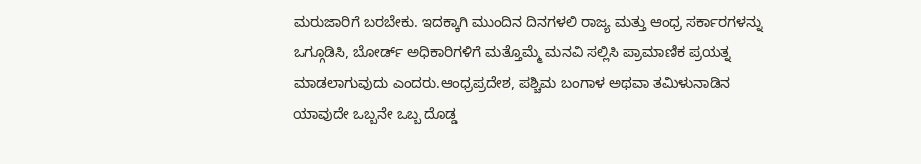ಮರುಜಾರಿಗೆ ಬರಬೇಕು. ಇದಕ್ಕಾಗಿ ಮುಂದಿನ ದಿನಗಳಲಿ ರಾಜ್ಯ ಮತ್ತು ಆಂಧ್ರ ಸರ್ಕಾರಗಳನ್ನು ಒಗ್ಗೂಡಿಸಿ, ಬೋರ್ಡ್ ಅಧಿಕಾರಿಗಳಿಗೆ ಮತ್ತೊಮ್ಮೆ ಮನವಿ ಸಲ್ಲಿಸಿ ಪ್ರಾಮಾಣಿಕ ಪ್ರಯತ್ನ ಮಾಡಲಾಗುವುದು ಎಂದರು.ಆಂಧ್ರಪ್ರದೇಶ, ಪಶ್ಚಿಮ ಬಂಗಾಳ ಅಥವಾ ತಮಿಳುನಾಡಿನ ಯಾವುದೇ ಒಬ್ಬನೇ ಒಬ್ಬ ದೊಡ್ಡ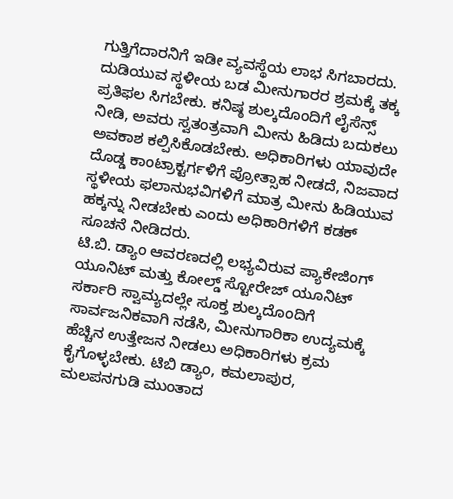ಗುತ್ತಿಗೆದಾರನಿಗೆ ಇಡೀ ವ್ಯವಸ್ಥೆಯ ಲಾಭ ಸಿಗಬಾರದು. ದುಡಿಯುವ ಸ್ಥಳೀಯ ಬಡ ಮೀನುಗಾರರ ಶ್ರಮಕ್ಕೆ ತಕ್ಕ ಪ್ರತಿಫಲ ಸಿಗಬೇಕು. ಕನಿಷ್ಠ ಶುಲ್ಕದೊಂದಿಗೆ ಲೈಸೆನ್ಸ್ ನೀಡಿ, ಅವರು ಸ್ವತಂತ್ರವಾಗಿ ಮೀನು ಹಿಡಿದು ಬದುಕಲು ಅವಕಾಶ ಕಲ್ಪಿಸಿಕೊಡಬೇಕು. ಅಧಿಕಾರಿಗಳು ಯಾವುದೇ ದೊಡ್ಡ ಕಾಂಟ್ರಾಕ್ಟರ್ಗಳಿಗೆ ಪ್ರೋತ್ಸಾಹ ನೀಡದೆ, ನಿಜವಾದ ಸ್ಥಳೀಯ ಫಲಾನುಭವಿಗಳಿಗೆ ಮಾತ್ರ ಮೀನು ಹಿಡಿಯುವ ಹಕ್ಕನ್ನು ನೀಡಬೇಕು ಎಂದು ಅಧಿಕಾರಿಗಳಿಗೆ ಕಡಕ್ ಸೂಚನೆ ನೀಡಿದರು.
ಟಿ.ಬಿ. ಡ್ಯಾಂ ಆವರಣದಲ್ಲಿ ಲಭ್ಯವಿರುವ ಪ್ಯಾಕೇಜಿಂಗ್ ಯೂನಿಟ್ ಮತ್ತು ಕೋಲ್ಡ್ ಸ್ಟೋರೇಜ್ ಯೂನಿಟ್ ಸರ್ಕಾರಿ ಸ್ವಾಮ್ಯದಲ್ಲೇ ಸೂಕ್ತ ಶುಲ್ಕದೊಂದಿಗೆ ಸಾರ್ವಜನಿಕವಾಗಿ ನಡೆಸಿ, ಮೀನುಗಾರಿಕಾ ಉದ್ಯಮಕ್ಕೆ ಹೆಚ್ಚಿನ ಉತ್ತೇಜನ ನೀಡಲು ಅಧಿಕಾರಿಗಳು ಕ್ರಮ ಕೈಗೊಳ್ಳಬೇಕು. ಟಿಬಿ ಡ್ಯಾಂ, ಕಮಲಾಪುರ, ಮಲಪನಗುಡಿ ಮುಂತಾದ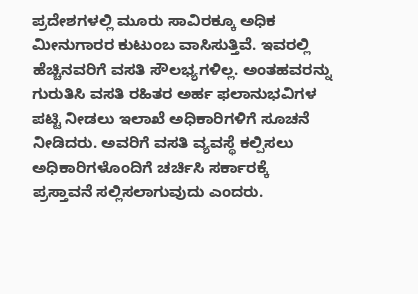ಪ್ರದೇಶಗಳಲ್ಲಿ ಮೂರು ಸಾವಿರಕ್ಕೂ ಅಧಿಕ ಮೀನುಗಾರರ ಕುಟುಂಬ ವಾಸಿಸುತ್ತಿವೆ. ಇವರಲ್ಲಿ ಹೆಚ್ಚಿನವರಿಗೆ ವಸತಿ ಸೌಲಭ್ಯಗಳಿಲ್ಲ. ಅಂತಹವರನ್ನು ಗುರುತಿಸಿ ವಸತಿ ರಹಿತರ ಅರ್ಹ ಫಲಾನುಭವಿಗಳ ಪಟ್ಟಿ ನೀಡಲು ಇಲಾಖೆ ಅಧಿಕಾರಿಗಳಿಗೆ ಸೂಚನೆ ನೀಡಿದರು. ಅವರಿಗೆ ವಸತಿ ವ್ಯವಸ್ಥೆ ಕಲ್ಪಿಸಲು ಅಧಿಕಾರಿಗಳೊಂದಿಗೆ ಚರ್ಚಿಸಿ ಸರ್ಕಾರಕ್ಕೆ ಪ್ರಸ್ತಾವನೆ ಸಲ್ಲಿಸಲಾಗುವುದು ಎಂದರು.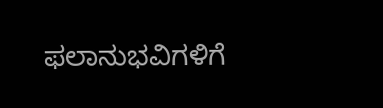ಫಲಾನುಭವಿಗಳಿಗೆ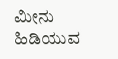ಮೀನು ಹಿಡಿಯುವ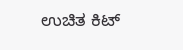ಉಚಿತ ಕಿಟ್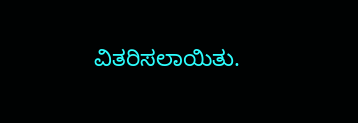ವಿತರಿಸಲಾಯಿತು.